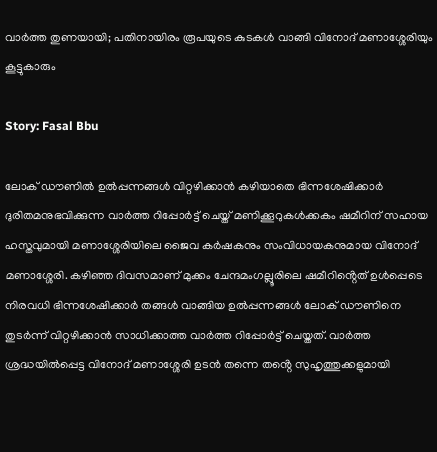വാർത്ത തുണയായി; പതിനായിരം രൂപയുടെ കുടകൾ വാങ്ങി വിനോദ് മണാശ്ശേരിയും കൂട്ടുകാരും

Story: Fasal Bbu

ലോക് ഡൗണിൽ ഉൽപ്പന്നങ്ങൾ വിറ്റഴിക്കാൻ കഴിയാതെ ഭിന്നശേഷിക്കാർ ദുരിതമനുഭവിക്കുന്ന വാർത്ത റിപ്പോർട്ട് ചെയ്ത് മണിക്കൂറുകൾക്കകം ഷമീറിന് സഹായ ഹസ്തവുമായി മണാശ്ശേരിയിലെ ജൈവ കർഷകനും സംവിധായകനുമായ വിനോദ് മണാശ്ശേരി. കഴിഞ്ഞ ദിവസമാണ് മുക്കം ചേന്ദമംഗല്ലൂരിലെ ഷമീറിൻ്റെത് ഉൾപ്പെടെ നിരവധി ഭിന്നശേഷിക്കാർ തങ്ങൾ വാങ്ങിയ ഉൽപ്പന്നങ്ങൾ ലോക് ഡൗണിനെ തുടർന്ന് വിറ്റഴിക്കാൻ സാധിക്കാത്ത വാർത്ത റിപ്പോർട്ട് ചെയ്തത്. വാർത്ത ശ്രദ്ധയിൽപ്പെട്ട വിനോദ് മണാശ്ശേരി ഉടൻ തന്നെ തൻ്റെ സുഹൃത്തുക്കളുമായി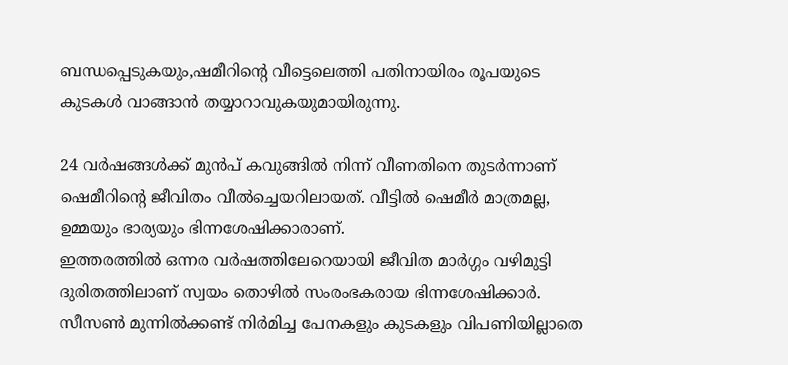ബന്ധപ്പെടുകയും,ഷമീറിൻ്റെ വീട്ടെലെത്തി പതിനായിരം രൂപയുടെ കുടകൾ വാങ്ങാൻ തയ്യാറാവുകയുമായിരുന്നു.

24 വർഷങ്ങൾക്ക് മുൻപ് കവുങ്ങിൽ നിന്ന് വീണതിനെ തുടർന്നാണ് ഷെമീറിന്റെ ജീവിതം വീൽച്ചെയറിലായത്. വീട്ടിൽ ഷെമീർ മാത്രമല്ല, ഉമ്മയും ഭാര്യയും ഭിന്നശേഷിക്കാരാണ്.
ഇത്തരത്തിൽ ഒന്നര വർഷത്തിലേറെയായി ജീവിത മാർഗ്ഗം വഴിമുട്ടി ദുരിതത്തിലാണ് സ്വയം തൊഴിൽ സംരംഭകരായ ഭിന്നശേഷിക്കാർ. സീസൺ മുന്നിൽക്കണ്ട് നിർമിച്ച പേനകളും കുടകളും വിപണിയില്ലാതെ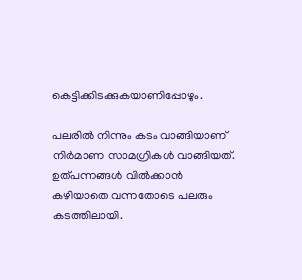കെട്ടിക്കിടക്കുകയാണിപ്പോഴും.

പലരിൽ നിന്നും കടം വാങ്ങിയാണ് നിർമാണ സാമഗ്രികൾ വാങ്ങിയത്. ഉത്പന്നങ്ങൾ വിൽക്കാൻ കഴിയാതെ വന്നതോടെ പലരും കടത്തിലായി.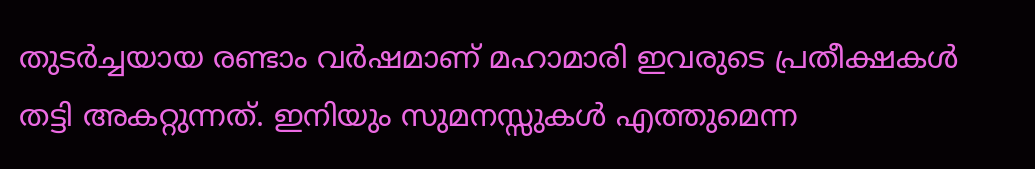തുടർച്ചയായ രണ്ടാം വർഷമാണ് മഹാമാരി ഇവരുടെ പ്രതീക്ഷകൾ തട്ടി അകറ്റുന്നത്. ഇനിയും സുമനസ്സുകൾ എത്തുമെന്ന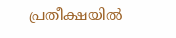പ്രതീക്ഷയിൽ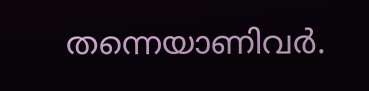തന്നെയാണിവർ.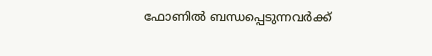ഫോണിൽ ബന്ധപ്പെടുന്നവർക്ക്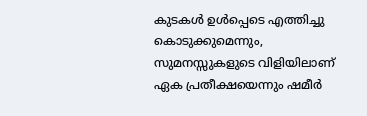കുടകൾ ഉൾപ്പെടെ എത്തിച്ചു കൊടുക്കുമെന്നും, സുമനസ്സുകളുടെ വിളിയിലാണ് ഏക പ്രതീക്ഷയെന്നും ഷമീർ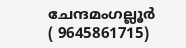ചേന്ദമംഗല്ലൂർ ( 9645861715)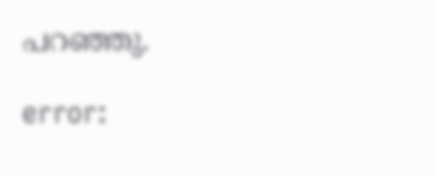പറഞ്ഞു.

error: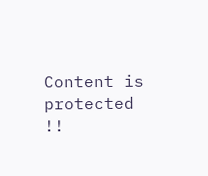Content is protected !!